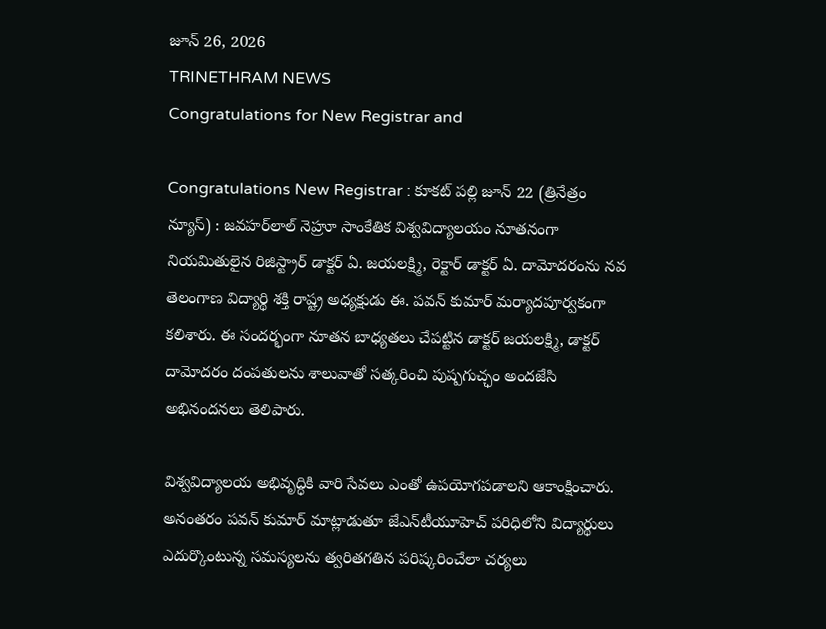జూన్ 26, 2026
TRINETHRAM NEWS
Congratulations for New Registrar and

Congratulations New Registrar : కూకట్ పల్లి జూన్ 22 (త్రినేత్రం న్యూస్) : జవహర్‌లాల్ నెహ్రూ సాంకేతిక విశ్వవిద్యాలయం నూతనంగా నియమితులైన రిజిస్ట్రార్ డాక్టర్ ఏ. జయలక్ష్మి, రెక్టార్ డాక్టర్ ఏ. దామోదరంను నవ తెలంగాణ విద్యార్థి శక్తి రాష్ట్ర అధ్యక్షుడు ఈ. పవన్ కుమార్ మర్యాదపూర్వకంగా కలిశారు. ఈ సందర్భంగా నూతన బాధ్యతలు చేపట్టిన డాక్టర్ జయలక్ష్మి, డాక్టర్ దామోదరం దంపతులను శాలువాతో సత్కరించి పుష్పగుచ్ఛం అందజేసి అభినందనలు తెలిపారు.

విశ్వవిద్యాలయ అభివృద్ధికి వారి సేవలు ఎంతో ఉపయోగపడాలని ఆకాంక్షించారు. అనంతరం పవన్ కుమార్ మాట్లాడుతూ జేఎన్‌టీయూహెచ్ పరిధిలోని విద్యార్థులు ఎదుర్కొంటున్న సమస్యలను త్వరితగతిన పరిష్కరించేలా చర్యలు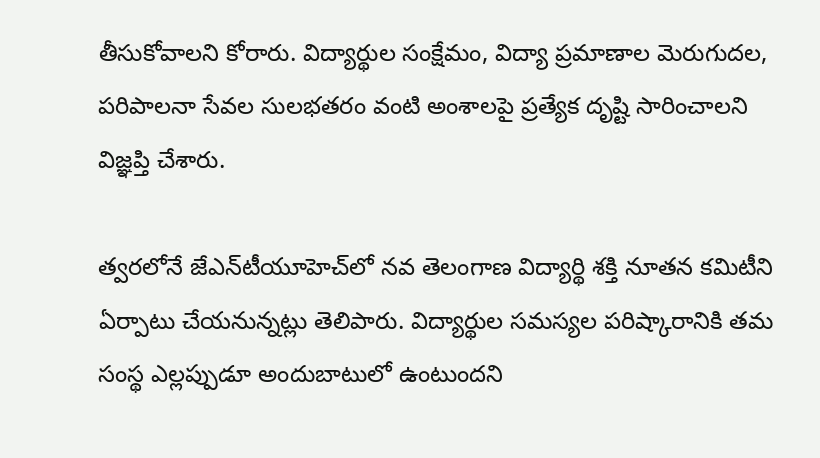తీసుకోవాలని కోరారు. విద్యార్థుల సంక్షేమం, విద్యా ప్రమాణాల మెరుగుదల, పరిపాలనా సేవల సులభతరం వంటి అంశాలపై ప్రత్యేక దృష్టి సారించాలని విజ్ఞప్తి చేశారు.

త్వరలోనే జేఎన్‌టీయూహెచ్‌లో నవ తెలంగాణ విద్యార్థి శక్తి నూతన కమిటీని ఏర్పాటు చేయనున్నట్లు తెలిపారు. విద్యార్థుల సమస్యల పరిష్కారానికి తమ సంస్థ ఎల్లప్పుడూ అందుబాటులో ఉంటుందని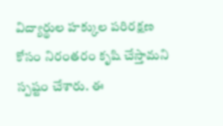విద్యార్థుల హక్కుల పరిరక్షణ కోసం నిరంతరం కృషి చేస్తామని స్పష్టం చేశారు. ఈ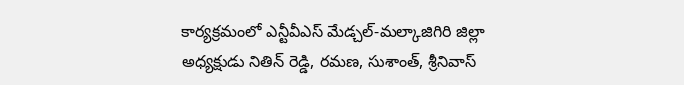కార్యక్రమంలో ఎన్టీవీఎస్ మేడ్చల్-మల్కాజిగిరి జిల్లా అధ్యక్షుడు నితిన్ రెడ్డి, రమణ, సుశాంత్, శ్రీనివాస్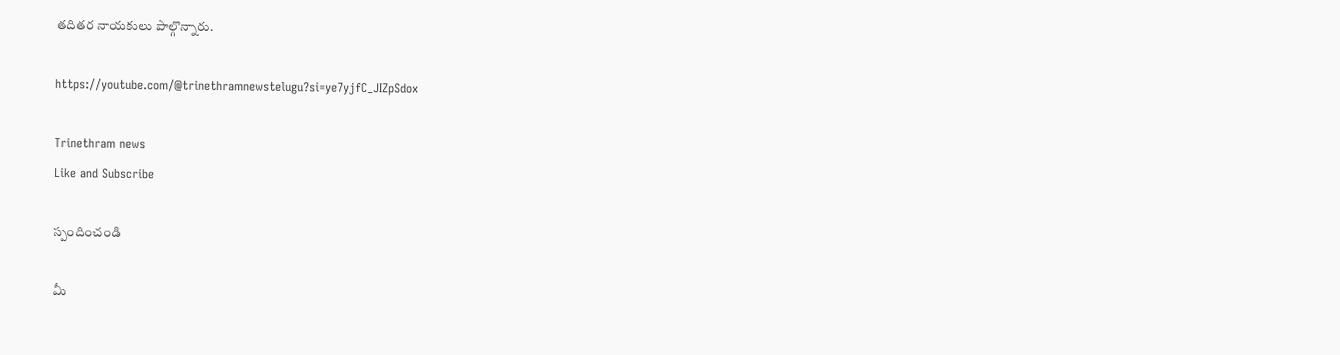తదితర నాయకులు పాల్గొన్నారు.

https://youtube.com/@trinethramnewstelugu?si=ye7yjfC_JIZpSdox

Trinethram news
Like and Subscribe

స్పందించండి

మీ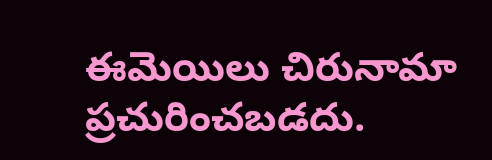ఈమెయిలు చిరునామా ప్రచురించబడదు.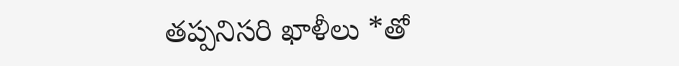తప్పనిసరి ఖాళీలు *తో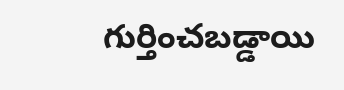గుర్తించబడ్డాయి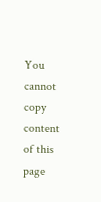You cannot copy content of this page